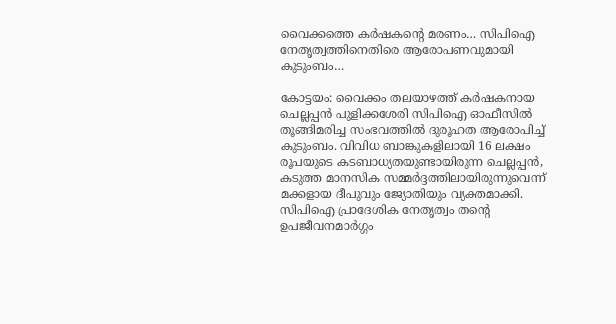വൈക്കത്തെ കർഷകന്റെ മരണം… സിപിഐ നേതൃത്വത്തിനെതിരെ ആരോപണവുമായി കുടുംബം…

കോട്ടയം: വൈക്കം തലയാഴത്ത് കർഷകനായ ചെല്ലപ്പൻ പുളിക്കശേരി സിപിഐ ഓഫീസിൽ തൂങ്ങിമരിച്ച സംഭവത്തിൽ ദുരൂഹത ആരോപിച്ച് കുടുംബം. വിവിധ ബാങ്കുകളിലായി 16 ലക്ഷം രൂപയുടെ കടബാധ്യതയുണ്ടായിരുന്ന ചെല്ലപ്പൻ, കടുത്ത മാനസിക സമ്മർദ്ദത്തിലായിരുന്നുവെന്ന് മക്കളായ ദീപുവും ജ്യോതിയും വ്യക്തമാക്കി. സിപിഐ പ്രാദേശിക നേതൃത്വം തന്റെ ഉപജീവനമാർഗ്ഗം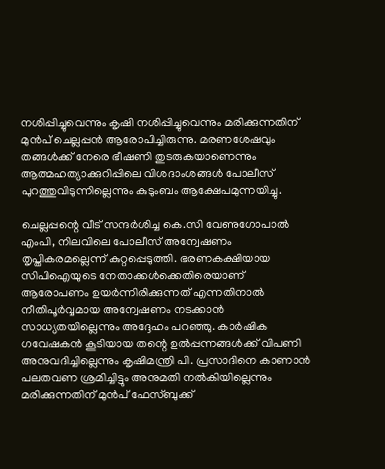നശിപ്പിച്ചുവെന്നും കൃഷി നശിപ്പിച്ചുവെന്നും മരിക്കുന്നതിന് മുൻപ് ചെല്ലപ്പൻ ആരോപിച്ചിരുന്നു. മരണശേഷവും തങ്ങൾക്ക് നേരെ ഭീഷണി തുടരുകയാണെന്നും ആത്മഹത്യാക്കുറിപ്പിലെ വിശദാംശങ്ങൾ പോലീസ് പുറത്തുവിടുന്നില്ലെന്നും കുടുംബം ആക്ഷേപമുന്നയിച്ചു.

ചെല്ലപ്പന്റെ വീട് സന്ദർശിച്ച കെ.സി വേണുഗോപാൽ എംപി, നിലവിലെ പോലീസ് അന്വേഷണം തൃപ്തികരമല്ലെന്ന് കുറ്റപ്പെടുത്തി. ഭരണകക്ഷിയായ സിപിഐയുടെ നേതാക്കൾക്കെതിരെയാണ് ആരോപണം ഉയർന്നിരിക്കുന്നത് എന്നതിനാൽ നീതിപൂർവ്വമായ അന്വേഷണം നടക്കാൻ സാധ്യതയില്ലെന്നും അദ്ദേഹം പറഞ്ഞു. കാർഷിക ഗവേഷകൻ കൂടിയായ തന്റെ ഉൽപ്പന്നങ്ങൾക്ക് വിപണി അനുവദിച്ചില്ലെന്നും കൃഷിമന്ത്രി പി. പ്രസാദിനെ കാണാൻ പലതവണ ശ്രമിച്ചിട്ടും അനുമതി നൽകിയില്ലെന്നും മരിക്കുന്നതിന് മുൻപ് ഫേസ്ബുക്ക്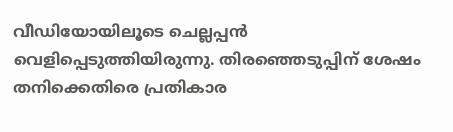വീഡിയോയിലൂടെ ചെല്ലപ്പൻ വെളിപ്പെടുത്തിയിരുന്നു. തിരഞ്ഞെടുപ്പിന് ശേഷം തനിക്കെതിരെ പ്രതികാര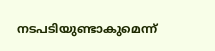നടപടിയുണ്ടാകുമെന്ന്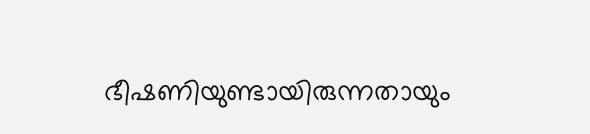ഭീഷണിയുണ്ടായിരുന്നതായും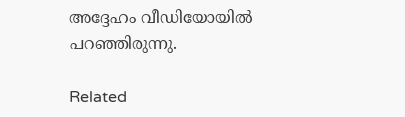അദ്ദേഹം വീഡിയോയിൽ പറഞ്ഞിരുന്നു.

Related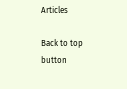Articles

Back to top button